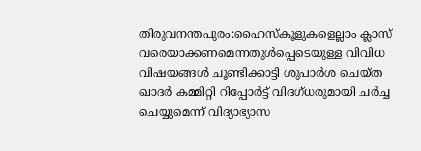തിരുവനന്തപുരം:ഹൈസ്കൂളുകളെല്ലാം ക്ലാസ് വരെയാക്കണമെന്നതുൾപ്പെടെയുള്ള വിവിധ വിഷയങ്ങൾ ചൂണ്ടിക്കാട്ടി ശുപാർശ ചെയ്ത ഖാദർ കമ്മിറ്റി റിപ്പോർട്ട് വിദഗ്ധരുമായി ചർച്ച ചെയ്യുമെന്ന് വിദ്യാഭ്യാസ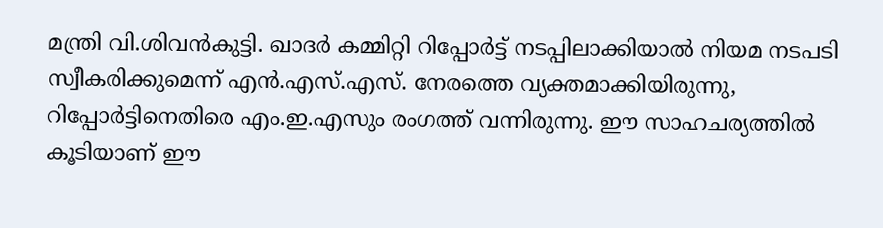മന്ത്രി വി.ശിവൻകുട്ടി. ഖാദർ കമ്മിറ്റി റിപ്പോർട്ട് നടപ്പിലാക്കിയാൽ നിയമ നടപടി സ്വീകരിക്കുമെന്ന് എൻ.എസ്.എസ്. നേരത്തെ വ്യക്തമാക്കിയിരുന്നു, റിപ്പോർട്ടിനെതിരെ എം.ഇ.എസും രംഗത്ത് വന്നിരുന്നു. ഈ സാഹചര്യത്തിൽ കൂടിയാണ് ഈ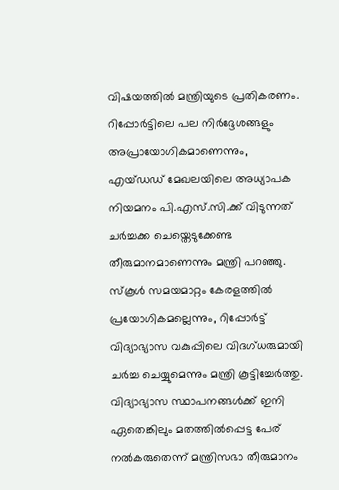വിഷയത്തിൽ മന്ത്രിയുടെ പ്രതികരണം. റിപ്പോർട്ടിലെ പല നിർദ്ദേശങ്ങളും അപ്രായോഗികമാണെന്നും, എയ്ഡഡ് മേഖലയിലെ അധ്യാപക നിയമനം പി.എസ്.സി.ക്ക് വിടുന്നത് ചർച്ചക്ക ചെയ്തെടുക്കേണ്ട തീരുമാനമാണെന്നും മന്ത്രി പറഞ്ഞു. സ്കൂൾ സമയമാറ്റം കേരളത്തിൽ പ്രയോഗികമല്ലെന്നും, റിപ്പോർട്ട് വിദ്യാഭ്യാസ വകുപ്പിലെ വിദഗ്ധരുമായി ചർച്ച ചെയ്യുമെന്നും മന്ത്രി കൂട്ടിച്ചേർത്തു.
വിദ്യാഭ്യാസ സ്ഥാപനങ്ങൾക്ക് ഇനി ഏതെങ്കിലും മതത്തിൽപ്പെട്ട പേര് നൽകരുതെന്ന് മന്ത്രിസഭാ തീരുമാനം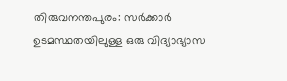തിരുവനന്തപുരം: സർക്കാർ ഉടമസ്ഥതയിലുള്ള ഒരു വിദ്യാഭ്യാസ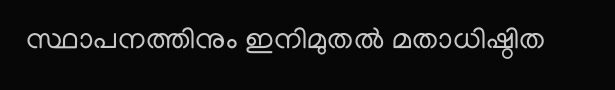സ്ഥാപനത്തിനും ഇനിമുതൽ മതാധിഷ്ഠിത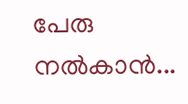പേരു നൽകാൻ...